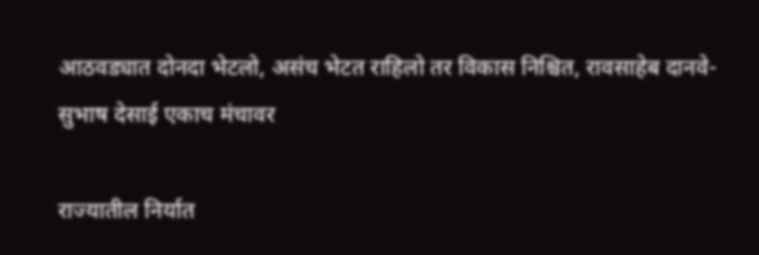आठवड्यात दोनदा भेटलो, असंच भेटत राहिलो तर विकास निश्चित, रावसाहेब दानवे-सुभाष देसाई एकाच मंचावर

राज्यातील निर्यात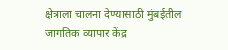क्षेत्राला चालना देण्यासाठी मुंबईतील जागतिक व्यापार केंद्र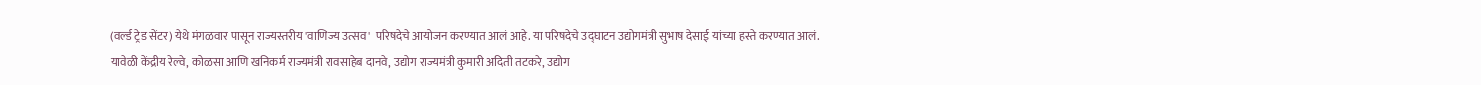(वर्ल्ड ट्रेड सेंटर) येथे मंगळवार पासून राज्यस्तरीय 'वाणिज्य उत्सव'  परिषदेचे आयोजन करण्यात आलं आहे. या परिषदेचे उद्घाटन उद्योगमंत्री सुभाष देसाई यांच्या हस्ते करण्यात आलं. यावेळी केंद्रीय रेल्वे, कोळसा आणि खनिकर्म राज्यमंत्री रावसाहेब दानवे, उद्योग राज्यमंत्री कुमारी अदिती तटकरे, उद्योग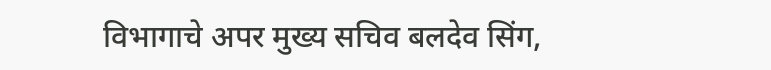विभागाचे अपर मुख्य सचिव बलदेव सिंग,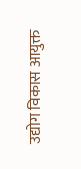उद्योग विकास आयुक्त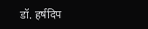डॉ. हर्षदिप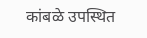कांबळे उपस्थित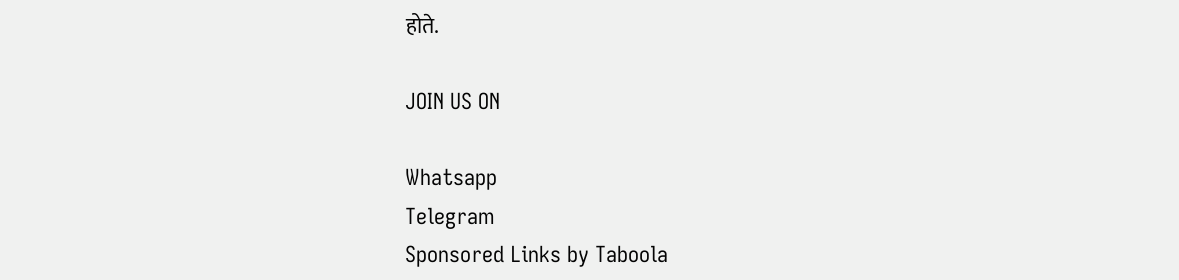होते.

JOIN US ON

Whatsapp
Telegram
Sponsored Links by Taboola